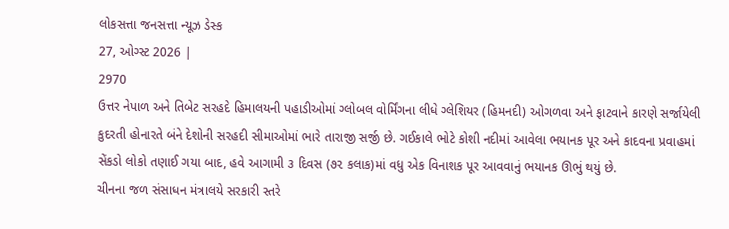લોકસત્તા જનસત્તા ન્યૂઝ ડેસ્ક
27, ઓગ્સ્ટ 2026 |
2970
ઉત્તર નેપાળ અને તિબેટ સરહદે હિમાલયની પહાડીઓમાં ગ્લોબલ વોર્મિંગના લીધે ગ્લેશિયર (હિમનદી) ઓગળવા અને ફાટવાને કારણે સર્જાયેલી કુદરતી હોનારતે બંને દેશોની સરહદી સીમાઓમાં ભારે તારાજી સર્જી છે. ગઈકાલે ભોટે કોશી નદીમાં આવેલા ભયાનક પૂર અને કાદવના પ્રવાહમાં સેંકડો લોકો તણાઈ ગયા બાદ, હવે આગામી ૩ દિવસ (૭૨ કલાક)માં વધુ એક વિનાશક પૂર આવવાનું ભયાનક ઊભું થયું છે.
ચીનના જળ સંસાધન મંત્રાલયે સરકારી સ્તરે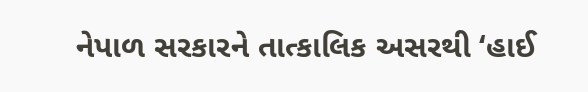નેપાળ સરકારને તાત્કાલિક અસરથી ‘હાઈ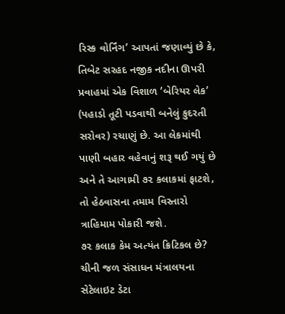રિસ્ક વોર્નિંગ’ આપતાં જણાવ્યું છે કે, તિબેટ સરહદ નજીક નદીના ઊપરી પ્રવાહમાં એક વિશાળ ‘બેરિયર લેક’ (પહાડો તૂટી પડવાથી બનેલું કુદરતી સરોવર) રચાણું છે. આ લેકમાંથી પાણી બહાર વહેવાનું શરૂ થઈ ગયું છે અને તે આગામી ૭૨ કલાકમાં ફાટશે, તો હેઠવાસના તમામ વિસ્તારો ત્રાહિમામ પોકારી જશે.
૭૨ કલાક કેમ અત્યંત ક્રિટિકલ છે?
ચીની જળ સંસાધન મંત્રાલયના સેટેલાઇટ ડેટા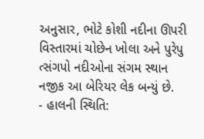અનુસાર, ભોટે કોશી નદીના ઊપરી વિસ્તારમાં ચોછેન ખોલા અને પુરેપુ ત્સંગપો નદીઓના સંગમ સ્થાન નજીક આ બેરિયર લેક બન્યું છે.
- હાલની સ્થિતિ: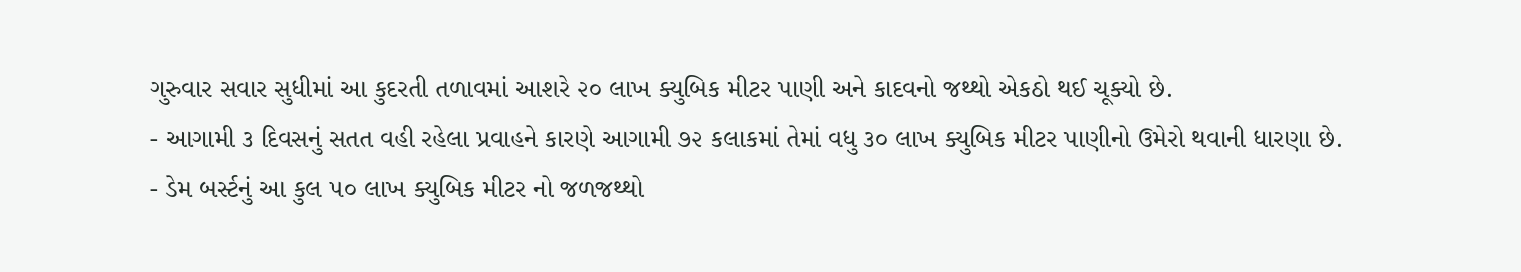ગુરુવાર સવાર સુધીમાં આ કુદરતી તળાવમાં આશરે ૨૦ લાખ ક્યુબિક મીટર પાણી અને કાદવનો જથ્થો એકઠો થઈ ચૂક્યો છે.
- આગામી ૩ દિવસનું સતત વહી રહેલા પ્રવાહને કારણે આગામી ૭૨ કલાકમાં તેમાં વધુ ૩૦ લાખ ક્યુબિક મીટર પાણીનો ઉમેરો થવાની ધારણા છે.
- ડેમ બર્સ્ટનું આ કુલ ૫૦ લાખ ક્યુબિક મીટર નો જળજથ્થો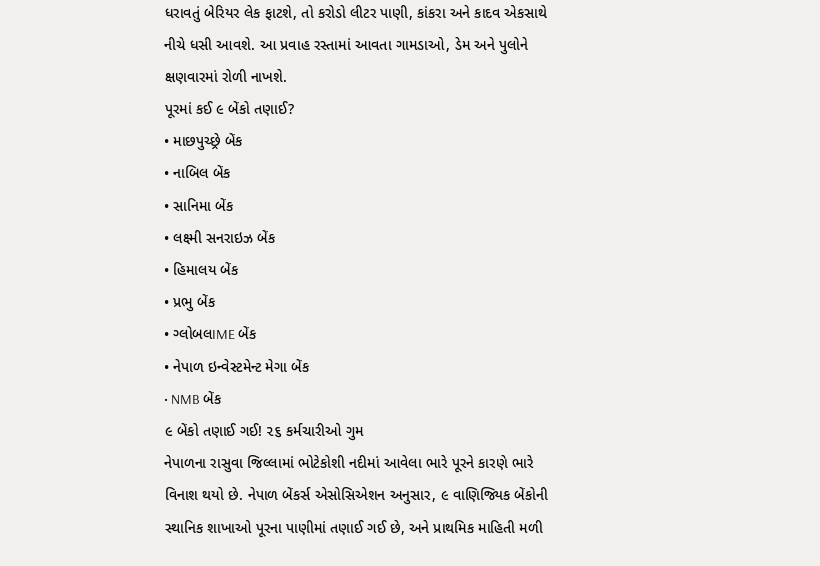ધરાવતું બેરિયર લેક ફાટશે, તો કરોડો લીટર પાણી, કાંકરા અને કાદવ એકસાથે નીચે ધસી આવશે. આ પ્રવાહ રસ્તામાં આવતા ગામડાઓ, ડેમ અને પુલોને ક્ષણવારમાં રોળી નાખશે.
પૂરમાં કઈ ૯ બેંકો તણાઈ?
• માછપુચ્છ્રે બેંક
• નાબિલ બેંક
• સાનિમા બેંક
• લક્ષ્મી સનરાઇઝ બેંક
• હિમાલય બેંક
• પ્રભુ બેંક
• ગ્લોબલIME બેંક
• નેપાળ ઇન્વેસ્ટમેન્ટ મેગા બેંક
• NMB બેંક
૯ બેંકો તણાઈ ગઈ! ૨૬ કર્મચારીઓ ગુમ
નેપાળના રાસુવા જિલ્લામાં ભોટેકોશી નદીમાં આવેલા ભારે પૂરને કારણે ભારે વિનાશ થયો છે. નેપાળ બેંકર્સ એસોસિએશન અનુસાર, ૯ વાણિજ્યિક બેંકોની સ્થાનિક શાખાઓ પૂરના પાણીમાં તણાઈ ગઈ છે, અને પ્રાથમિક માહિતી મળી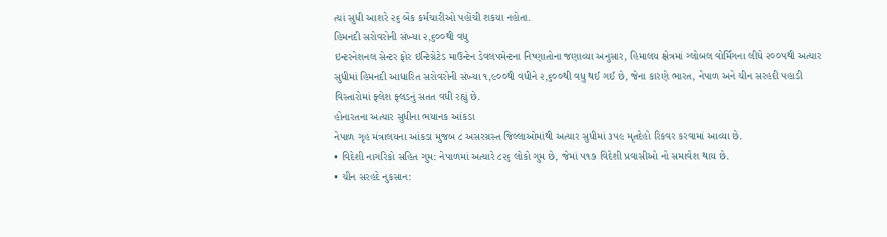ત્યાં સુધી આશરે ૨૬ બેંક કર્મચારીઓ પહોંચી શકયા નહોતા.
હિમનદી સરોવરોની સંખ્યા ૨,૬૦૦થી વધુ
ઇન્ટરનેશનલ સેન્ટર ફોર ઇન્ટિગ્રેટેડ માઉન્ટેન ડેવલપમેન્ટના નિષ્ણાતોના જણાવ્યા અનુસાર, હિમાલય ક્ષેત્રમાં ગ્લોબલ વોર્મિંગના લીધે ૨૦૦૫થી અત્યાર સુધીમાં હિમનદી આધારિત સરોવરોની સંખ્યા ૧,૯૦૦થી વધીને ૨,૬૦૦થી વધુ થઈ ગઈ છે, જેના કારણે ભારત, નેપાળ અને ચીન સરહદી પહાડી વિસ્તારોમાં ફ્લેશ ફ્લડનું સતત વધી રહ્યું છે.
હોનારતના અત્યાર સુધીના ભયાનક આંકડા
નેપાળ ગૃહ મંત્રાલયના આંકડા મુજબ ૮ અસરગ્રસ્ત જિલ્લાઓમાંથી અત્યાર સુધીમાં ૩૫૯ મૃતદેહો રિકવર કરવામાં આવ્યા છે.
• વિદેશી નાગરિકો સહિત ગુમ: નેપાળમાં અત્યારે ૮૨૬ લોકો ગુમ છે, જેમાં ૫૧૭ વિદેશી પ્રવાસીઓ નો સમાવેશ થાય છે.
• ચીન સરહદે નુકસાન: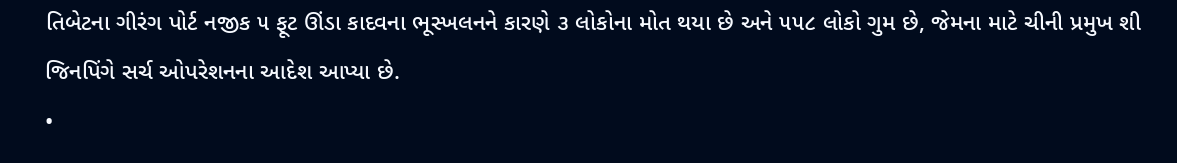તિબેટના ગીરંગ પોર્ટ નજીક ૫ ફૂટ ઊંડા કાદવના ભૂસ્ખલનને કારણે ૩ લોકોના મોત થયા છે અને ૫૫૮ લોકો ગુમ છે, જેમના માટે ચીની પ્રમુખ શી જિનપિંગે સર્ચ ઓપરેશનના આદેશ આપ્યા છે.
•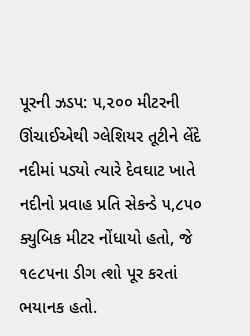પૂરની ઝડપ: ૫,૨૦૦ મીટરની ઊંચાઈએથી ગ્લેશિયર તૂટીને લેંદે નદીમાં પડ્યો ત્યારે દેવઘાટ ખાતે નદીનો પ્રવાહ પ્રતિ સેકન્ડે ૫,૮૫૦ ક્યુબિક મીટર નોંધાયો હતો, જે ૧૯૮૫ના ડીગ ત્શો પૂર કરતાં ભયાનક હતો.